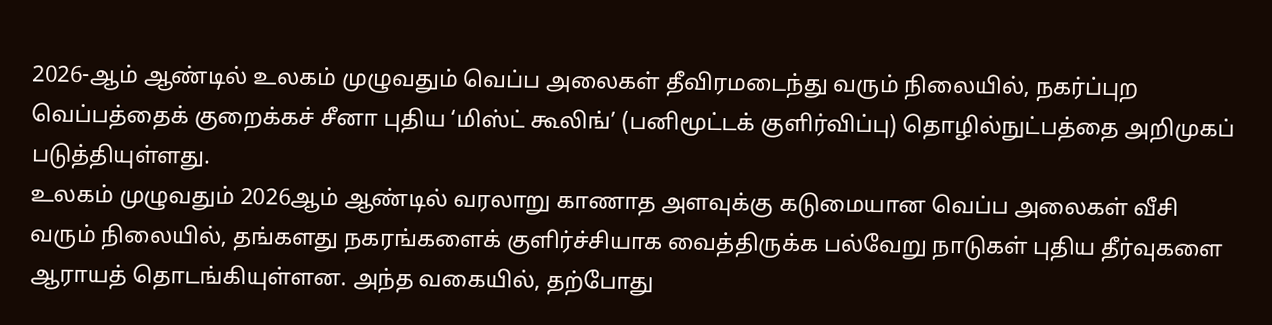2026-ஆம் ஆண்டில் உலகம் முழுவதும் வெப்ப அலைகள் தீவிரமடைந்து வரும் நிலையில், நகர்ப்புற வெப்பத்தைக் குறைக்கச் சீனா புதிய ‘மிஸ்ட் கூலிங்’ (பனிமூட்டக் குளிர்விப்பு) தொழில்நுட்பத்தை அறிமுகப் படுத்தியுள்ளது.
உலகம் முழுவதும் 2026ஆம் ஆண்டில் வரலாறு காணாத அளவுக்கு கடுமையான வெப்ப அலைகள் வீசி வரும் நிலையில், தங்களது நகரங்களைக் குளிர்ச்சியாக வைத்திருக்க பல்வேறு நாடுகள் புதிய தீர்வுகளை ஆராயத் தொடங்கியுள்ளன. அந்த வகையில், தற்போது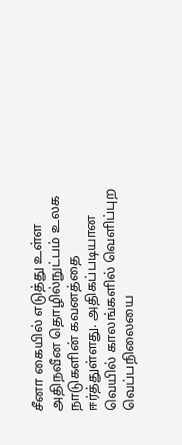சீனா கையில் எடுத்து உள்ள அதிநவீன தொழில்நுட்பம் உலக நாடுகளின் கவனத்தை ஈர்த்துள்ளது. அதிகப்படியான வெயில் காலங்களில் வெளிப்புற வெப்பநிலையை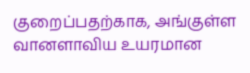குறைப்பதற்காக, அங்குள்ள வானளாவிய உயரமான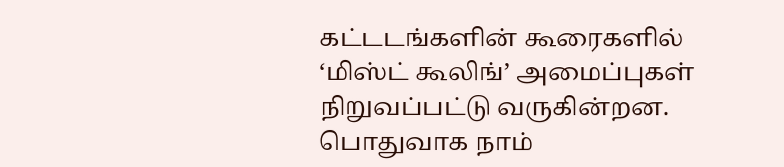கட்டடங்களின் கூரைகளில் ‘மிஸ்ட் கூலிங்’ அமைப்புகள் நிறுவப்பட்டு வருகின்றன.
பொதுவாக நாம்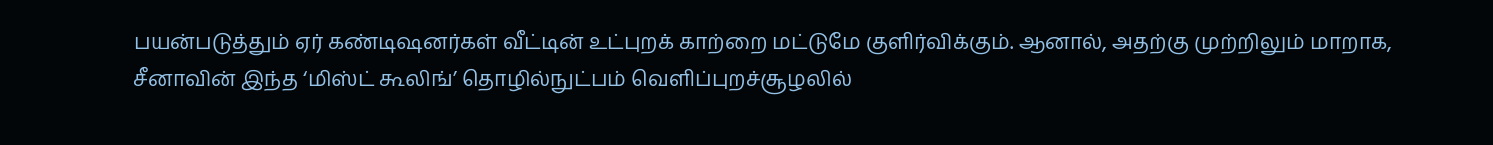பயன்படுத்தும் ஏர் கண்டிஷனர்கள் வீட்டின் உட்புறக் காற்றை மட்டுமே குளிர்விக்கும். ஆனால், அதற்கு முற்றிலும் மாறாக, சீனாவின் இந்த ‘மிஸ்ட் கூலிங்’ தொழில்நுட்பம் வெளிப்புறச்சூழலில்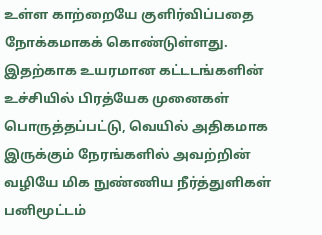உள்ள காற்றையே குளிர்விப்பதை நோக்கமாகக் கொண்டுள்ளது. இதற்காக உயரமான கட்டடங்களின் உச்சியில் பிரத்யேக முனைகள் பொருத்தப்பட்டு, வெயில் அதிகமாக இருக்கும் நேரங்களில் அவற்றின் வழியே மிக நுண்ணிய நீர்த்துளிகள் பனிமூட்டம்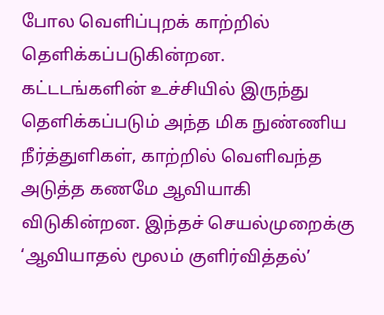போல வெளிப்புறக் காற்றில் தெளிக்கப்படுகின்றன.
கட்டடங்களின் உச்சியில் இருந்து தெளிக்கப்படும் அந்த மிக நுண்ணிய நீர்த்துளிகள், காற்றில் வெளிவந்த அடுத்த கணமே ஆவியாகி விடுகின்றன. இந்தச் செயல்முறைக்கு ‘ஆவியாதல் மூலம் குளிர்வித்தல்’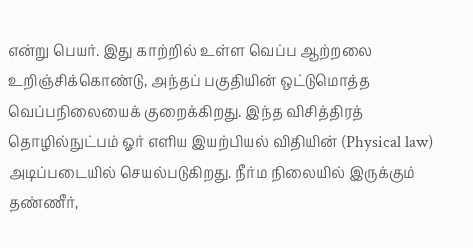என்று பெயர். இது காற்றில் உள்ள வெப்ப ஆற்றலை உறிஞ்சிக்கொண்டு, அந்தப் பகுதியின் ஒட்டுமொத்த வெப்பநிலையைக் குறைக்கிறது. இந்த விசித்திரத் தொழில்நுட்பம் ஓர் எளிய இயற்பியல் விதியின் (Physical law) அடிப்படையில் செயல்படுகிறது. நீர்ம நிலையில் இருக்கும் தண்ணீர்,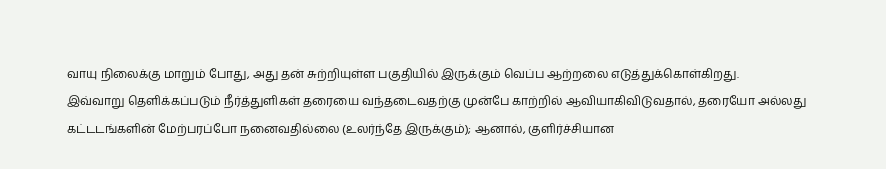வாயு நிலைக்கு மாறும் போது, அது தன் சுற்றியுள்ள பகுதியில் இருக்கும் வெப்ப ஆற்றலை எடுத்துக்கொள்கிறது.
இவ்வாறு தெளிக்கப்படும் நீர்த்துளிகள் தரையை வந்தடைவதற்கு முன்பே காற்றில் ஆவியாகிவிடுவதால், தரையோ அல்லது கட்டடங்களின் மேற்பரப்போ நனைவதில்லை (உலர்ந்தே இருக்கும்); ஆனால், குளிர்ச்சியான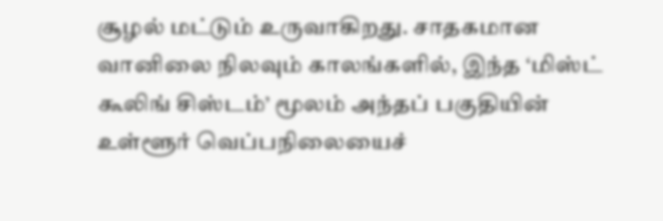சூழல் மட்டும் உருவாகிறது. சாதகமான வானிலை நிலவும் காலங்களில், இந்த ‘மிஸ்ட் கூலிங் சிஸ்டம்’ மூலம் அந்தப் பகுதியின் உள்ளூர் வெப்பநிலையைச்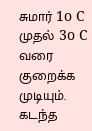சுமார் 1o C முதல் 3o C வரை குறைக்க முடியும்.
கடந்த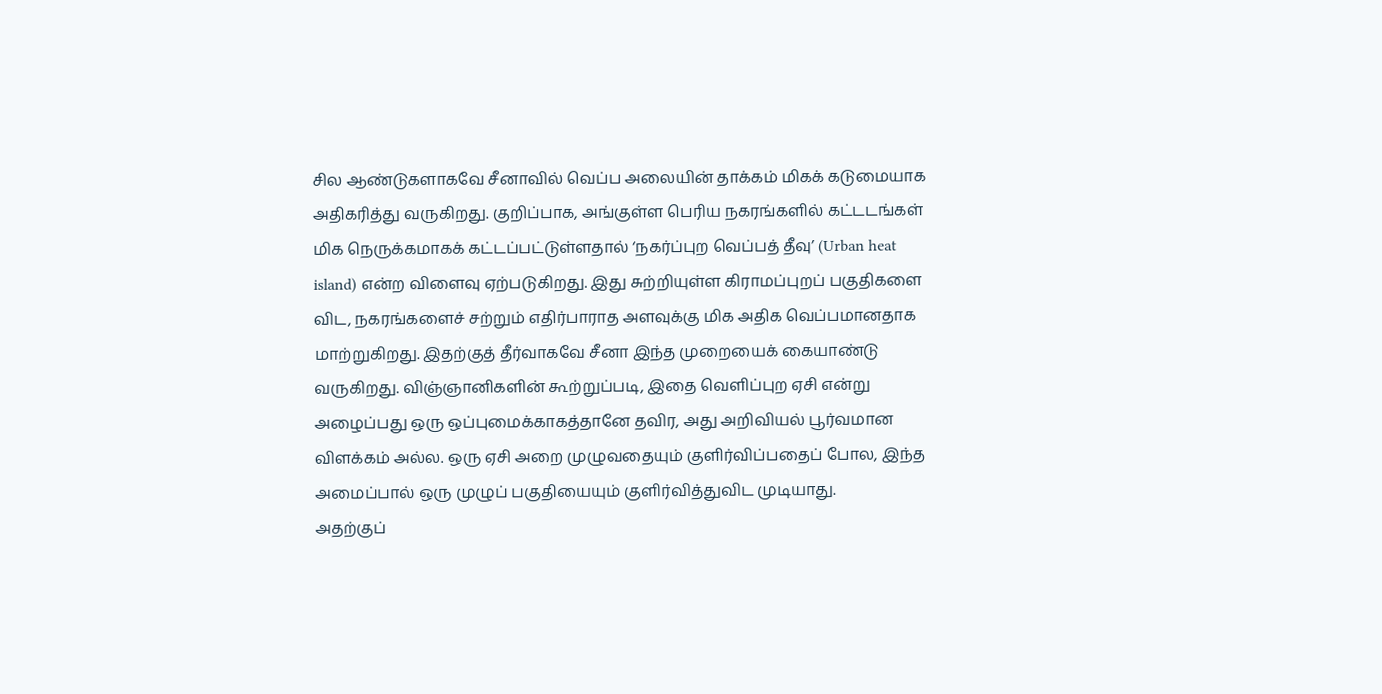சில ஆண்டுகளாகவே சீனாவில் வெப்ப அலையின் தாக்கம் மிகக் கடுமையாக அதிகரித்து வருகிறது. குறிப்பாக, அங்குள்ள பெரிய நகரங்களில் கட்டடங்கள் மிக நெருக்கமாகக் கட்டப்பட்டுள்ளதால் ‘நகர்ப்புற வெப்பத் தீவு’ (Urban heat island) என்ற விளைவு ஏற்படுகிறது. இது சுற்றியுள்ள கிராமப்புறப் பகுதிகளை விட, நகரங்களைச் சற்றும் எதிர்பாராத அளவுக்கு மிக அதிக வெப்பமானதாக மாற்றுகிறது. இதற்குத் தீர்வாகவே சீனா இந்த முறையைக் கையாண்டு வருகிறது. விஞ்ஞானிகளின் கூற்றுப்படி, இதை வெளிப்புற ஏசி என்று அழைப்பது ஒரு ஒப்புமைக்காகத்தானே தவிர, அது அறிவியல் பூர்வமான விளக்கம் அல்ல. ஒரு ஏசி அறை முழுவதையும் குளிர்விப்பதைப் போல, இந்த அமைப்பால் ஒரு முழுப் பகுதியையும் குளிர்வித்துவிட முடியாது.
அதற்குப்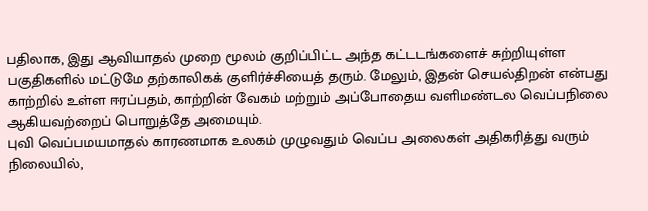பதிலாக, இது ஆவியாதல் முறை மூலம் குறிப்பிட்ட அந்த கட்டடங்களைச் சுற்றியுள்ள பகுதிகளில் மட்டுமே தற்காலிகக் குளிர்ச்சியைத் தரும். மேலும், இதன் செயல்திறன் என்பது காற்றில் உள்ள ஈரப்பதம், காற்றின் வேகம் மற்றும் அப்போதைய வளிமண்டல வெப்பநிலை ஆகியவற்றைப் பொறுத்தே அமையும்.
புவி வெப்பமயமாதல் காரணமாக உலகம் முழுவதும் வெப்ப அலைகள் அதிகரித்து வரும் நிலையில்,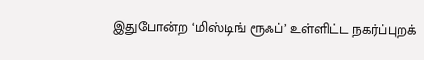இதுபோன்ற ‘மிஸ்டிங் ரூஃப்’ உள்ளிட்ட நகர்ப்புறக்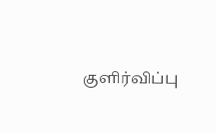குளிர்விப்பு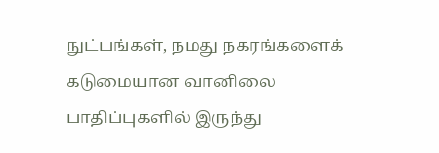நுட்பங்கள், நமது நகரங்களைக் கடுமையான வானிலை பாதிப்புகளில் இருந்து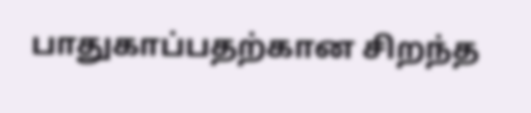பாதுகாப்பதற்கான சிறந்த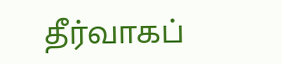தீர்வாகப்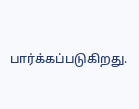பார்க்கப்படுகிறது.